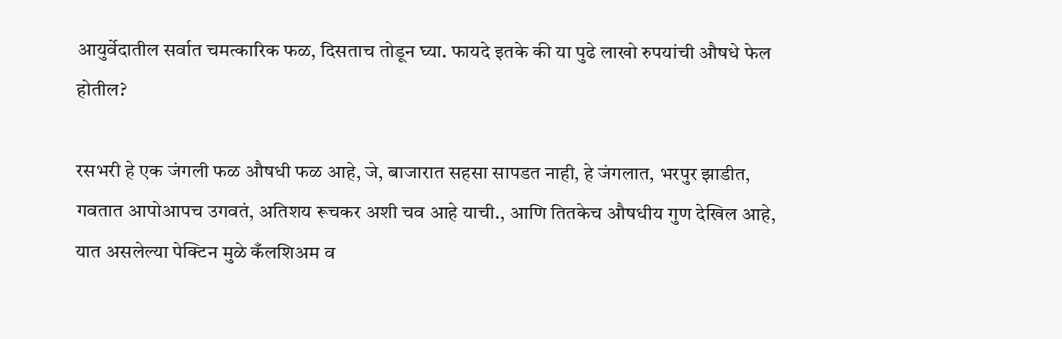आयुर्वेदातील सर्वात चमत्कारिक फळ, दिसताच तोडून घ्या. फायदे इतके की या पुढे लाखो रुपयांची औषधे फेल होतील?

रसभरी हे एक जंगली फळ औषधी फळ आहे, जे, बाजारात सहसा सापडत नाही, हे जंगलात, भरपुर झाडीत, गवतात आपोआपच उगवतं, अतिशय रूचकर अशी चव आहे याची., आणि तितकेच औषधीय गुण देखिल आहे,   यात असलेल्या पेक्टिन मुळे कँलशिअम व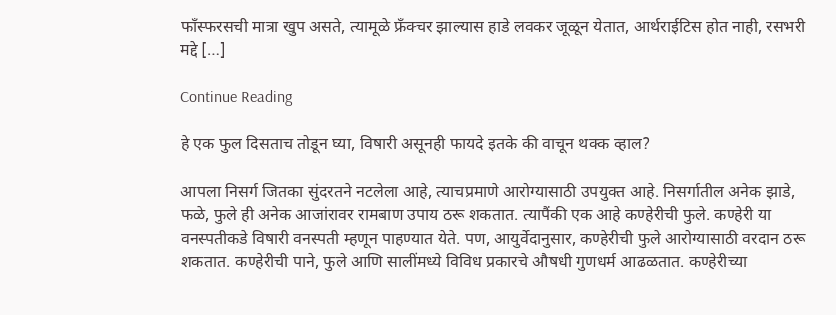फाँस्फरसची मात्रा खुप असते, त्यामूळे फ्रँक्चर झाल्यास हाडे लवकर जूळून येतात, आर्थराईटिस होत नाही, रसभरी मद्दे […]

Continue Reading

हे एक फुल दिसताच तोडून घ्या, विषारी असूनही फायदे इतके की वाचून थक्क व्हाल?

आपला निसर्ग जितका सुंदरतने नटलेला आहे, त्याचप्रमाणे आरोग्यासाठी उपयुक्त आहे. निसर्गातील अनेक झाडे, फळे, फुले ही अनेक आजांरावर रामबाण उपाय ठरू शकतात. त्यापैंकी एक आहे कण्हेरीची फुले. कण्हेरी या वनस्पतीकडे विषारी वनस्पती म्हणून पाहण्यात येते. पण, आयुर्वेदानुसार, कण्हेरीची फुले आरोग्यासाठी वरदान ठरू शकतात. कण्हेरीची पाने, फुले आणि सालींमध्ये विविध प्रकारचे औषधी गुणधर्म आढळतात. कण्हेरीच्या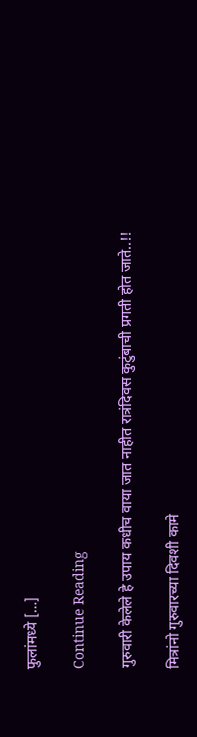फुलांमध्ये […]

Continue Reading

गुरुवारी केलेले हे उपाय कधीच वाया जात नाहीत रात्रंदिवस कुटुंबाची प्रगती होत जाते..!!

मित्रांनो गुरुवारच्या दिवशी कामे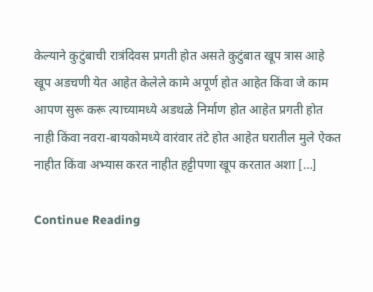केल्याने कुटुंबाची रात्रंदिवस प्रगती होत असते कुटुंबात खूप त्रास आहे खूप अडचणी येत आहेत केलेले कामे अपूर्ण होत आहेत किंवा जे काम आपण सुरू करू त्याच्यामध्ये अडथळे निर्माण होत आहेत प्रगती होत नाही किंवा नवरा-बायकोमध्ये वारंवार तंटे होत आहेत घरातील मुले ऐकत नाहीत किंवा अभ्यास करत नाहीत हट्टीपणा खूप करतात अशा […]

Continue Reading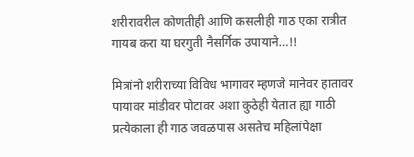शरीरावरील कोणतीही आणि कसलीही गाठ एका रात्रीत गायब करा या घरगुती नैसर्गिक उपायाने…!!

मित्रांनो शरीराच्या विविध भागावर म्हणजे मानेवर हातावर पायावर मांडीवर पोटावर अशा कुठेही येतात ह्या गाठी प्रत्येकाला ही गाठ जवळपास असतेच महिलांपेक्षा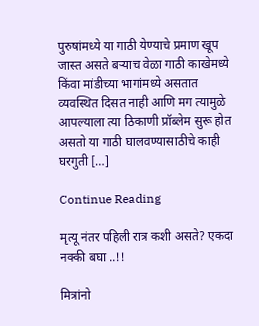पुरुषांमध्ये या गाठी येण्याचे प्रमाण खूप जास्त असते बऱ्याच वेळा गाठी काखेमध्ये किंवा मांडीच्या भागांमध्ये असतात व्यवस्थित दिसत नाही आणि मग त्यामुळे आपल्याला त्या ठिकाणी प्रॉब्लेम सुरू होत असतो या गाठी घालवण्यासाठीचे काही घरगुती […]

Continue Reading

मृत्यू नंतर पहिली रात्र कशी असते? एकदा नक्की बघा ..!!

मित्रांनो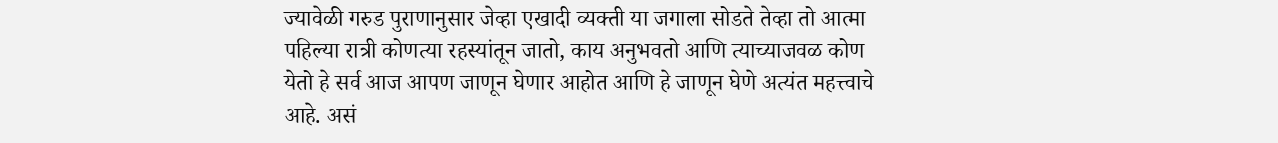ज्यावेळी गरुड पुराणानुसार जेव्हा एखादी व्यक्ती या जगाला सोडते तेव्हा तो आत्मा पहिल्या रात्री कोणत्या रहस्यांतून जातो, काय अनुभवतो आणि त्याच्याजवळ कोण येतो हे सर्व आज आपण जाणून घेणार आहोत आणि हे जाणून घेणे अत्यंत महत्त्वाचे आहे. असं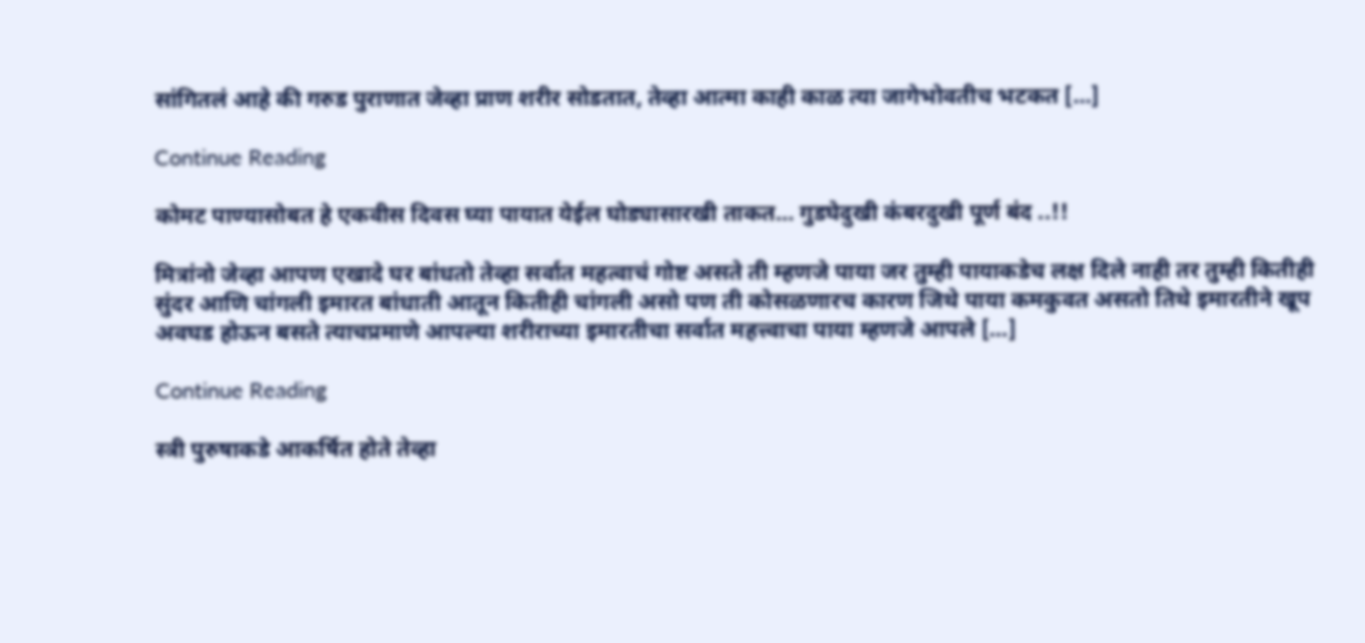सांगितलं आहे की गरुड पुराणात जेव्हा प्राण शरीर सोडतात, तेव्हा आत्मा काही काळ त्या जागेभोवतीच भटकत […]

Continue Reading

कोमट पाण्यासोबत हे एकवीस दिवस घ्या पायात येईल घोड्यासारखी ताकत… गुडघेदुखी कंबरदुखी पूर्ण बंद ..!!

मित्रांनो जेव्हा आपण एखादे घर बांधतो तेव्हा सर्वात महत्वाचं गोष्ट असते ती म्हणजे पाया जर तुम्ही पायाकडेच लक्ष दिले नाही तर तुम्ही कितीही सुंदर आणि चांगली इमारत बांधाती आतून कितीही चांगली असो पण ती कोसळणारच कारण जिथे पाया कमकुवत असतो तिथे इमारतीने खूप अवघड होऊन बसते त्याचप्रमाणे आपल्या शरीराच्या इमारतीचा सर्वात महत्त्वाचा पाया म्हणजे आपले […]

Continue Reading

स्त्री पुरुषाकडे आकर्षित होते तेव्हा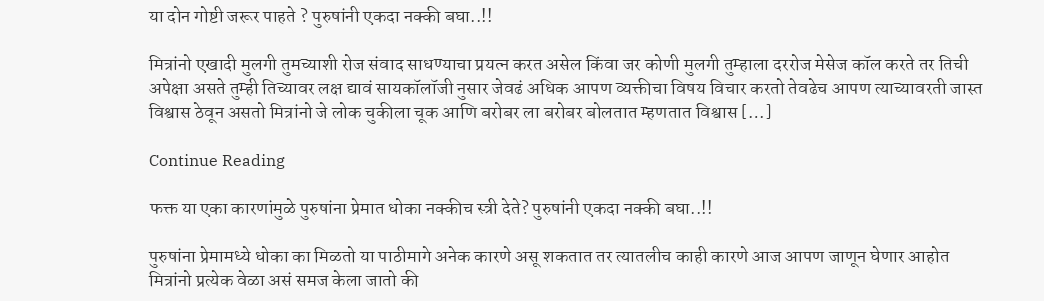या दोन गोष्टी जरूर पाहते ? पुरुषांनी एकदा नक्की बघा..!!

मित्रांनो एखादी मुलगी तुमच्याशी रोज संवाद साधण्याचा प्रयत्न करत असेल किंवा जर कोणी मुलगी तुम्हाला दररोज मेसेज कॉल करते तर तिची अपेक्षा असते तुम्ही तिच्यावर लक्ष द्यावं सायकॉलॉजी नुसार जेवढं अधिक आपण व्यक्तीचा विषय विचार करतो तेवढेच आपण त्याच्यावरती जास्त विश्वास ठेवून असतो मित्रांनो जे लोक चुकीला चूक आणि बरोबर ला बरोबर बोलतात म्हणतात विश्वास […]

Continue Reading

फक्त या एका कारणांमुळे पुरुषांना प्रेमात धोका नक्कीच स्त्री देते? पुरुषांनी एकदा नक्की बघा..!!

पुरुषांना प्रेमामध्ये धोका का मिळतो या पाठीमागे अनेक कारणे असू शकतात तर त्यातलीच काही कारणे आज आपण जाणून घेणार आहोत मित्रांनो प्रत्येक वेळा असं समज केला जातो की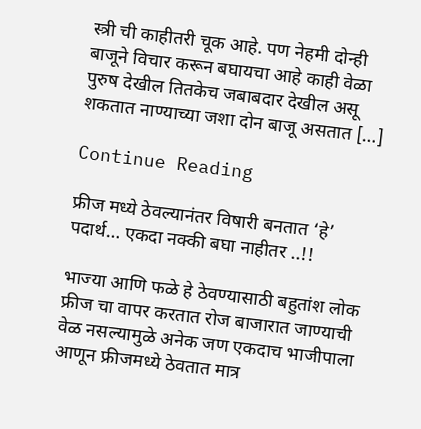स्त्री ची काहीतरी चूक आहे. पण नेहमी दोन्ही बाजूने विचार करून बघायचा आहे काही वेळा पुरुष देखील तितकेच जबाबदार देखील असू शकतात नाण्याच्या जशा दोन बाजू असतात […]

Continue Reading

फ्रीज मध्ये ठेवल्यानंतर विषारी बनतात ‘हे’ पदार्थ… एकदा नक्की बघा नाहीतर ..!!

भाज्या आणि फळे हे ठेवण्यासाठी बहुतांश लोक फ्रीज चा वापर करतात रोज बाजारात जाण्याची वेळ नसल्यामुळे अनेक जण एकदाच भाजीपाला आणून फ्रीजमध्ये ठेवतात मात्र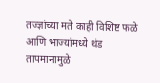तज्ज्ञांच्या मते काही विशिष्ट फळे आणि भाज्यांमध्ये थंड तापमानामुळे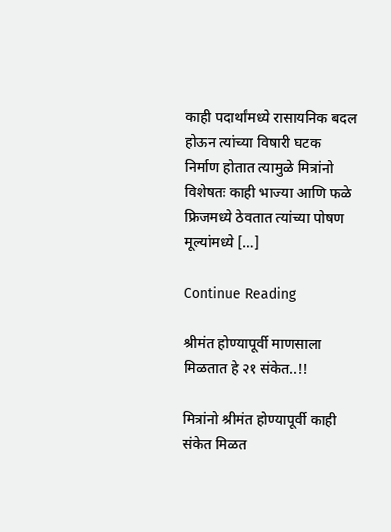काही पदार्थांमध्ये रासायनिक बदल होऊन त्यांच्या विषारी घटक निर्माण होतात त्यामुळे मित्रांनो विशेषतः काही भाज्या आणि फळे फ्रिजमध्ये ठेवतात त्यांच्या पोषण मूल्यांमध्ये […]

Continue Reading

श्रीमंत होण्यापूर्वी माणसाला मिळतात हे २१ संकेत..!!

मित्रांनो श्रीमंत होण्यापूर्वी काही संकेत मिळत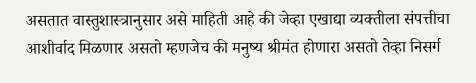असतात वास्तुशास्त्रानुसार असे माहिती आहे की जेव्हा एखाद्या व्यक्तीला संपत्तीचा आशीर्वाद मिळणार असतो म्हणजेच की मनुष्य श्रीमंत होणारा असतो तेव्हा निसर्ग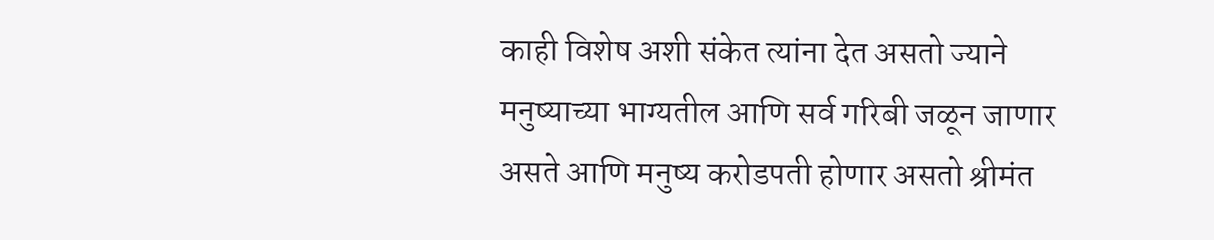काही विशेष अशी संकेत त्यांना देत असतो ज्याने मनुष्याच्या भाग्यतील आणि सर्व गरिबी जळून जाणार असते आणि मनुष्य करोडपती होणार असतो श्रीमंत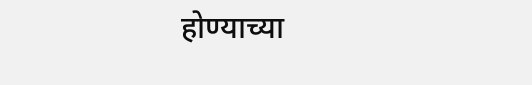होण्याच्या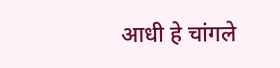आधी हे चांगले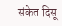संकेत दिसू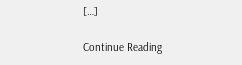[…]

Continue Reading